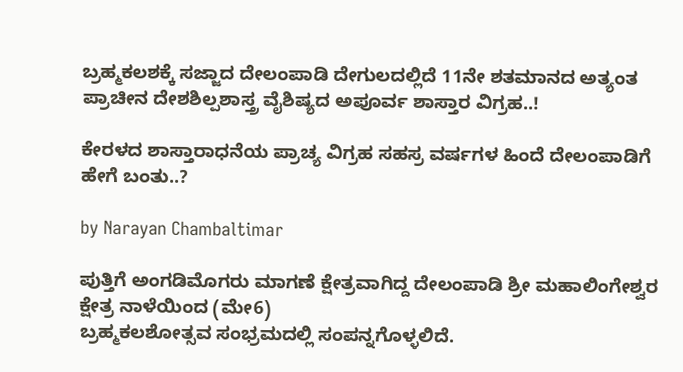ಬ್ರಹ್ಮಕಲಶಕ್ಕೆ ಸಜ್ಜಾದ ದೇಲಂಪಾಡಿ ದೇಗುಲದಲ್ಲಿದೆ 11ನೇ ಶತಮಾನದ ಅತ್ಯಂತ ಪ್ರಾಚೀನ ದೇಶಶಿಲ್ಪಶಾಸ್ತ್ರ ವೈಶಿಷ್ಯದ ಅಪೂರ್ವ ಶಾಸ್ತಾರ ವಿಗ್ರಹ..!

ಕೇರಳದ ಶಾಸ್ತಾರಾಧನೆಯ ಪ್ರಾಚ್ಯ ವಿಗ್ರಹ ಸಹಸ್ರ ವರ್ಷಗಳ ಹಿಂದೆ ದೇಲಂಪಾಡಿಗೆ ಹೇಗೆ ಬಂತು..?

by Narayan Chambaltimar

ಪುತ್ತಿಗೆ ಅಂಗಡಿಮೊಗರು ಮಾಗಣೆ ಕ್ಷೇತ್ರವಾಗಿದ್ದ ದೇಲಂಪಾಡಿ ಶ್ರೀ ಮಹಾಲಿಂಗೇಶ್ವರ ಕ್ಷೇತ್ರ ನಾಳೆಯಿಂದ (ಮೇ6)
ಬ್ರಹ್ಮಕಲಶೋತ್ಸವ ಸಂಭ್ರಮದಲ್ಲಿ ಸಂಪನ್ನಗೊಳ್ಳಲಿದೆ.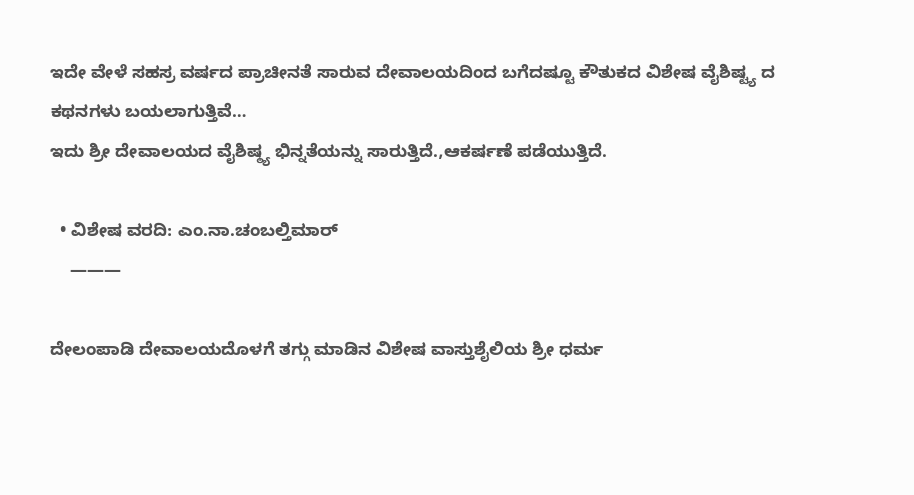ಇದೇ ವೇಳೆ ಸಹಸ್ರ ವರ್ಷದ ಪ್ರಾಚೀನತೆ ಸಾರುವ ದೇವಾಲಯದಿಂದ ಬಗೆದಷ್ಟೂ ಕೌತುಕದ ವಿಶೇಷ ವೈಶಿಷ್ಟ್ಯ ದ ಕಥನಗಳು ಬಯಲಾಗುತ್ತಿವೆ…
ಇದು ಶ್ರೀ ದೇವಾಲಯದ ವೈಶಿಷ್ಠ್ಯ ಭಿನ್ನತೆಯನ್ನು ಸಾರುತ್ತಿದೆ.,ಆಕರ್ಷಣೆ ಪಡೆಯುತ್ತಿದೆ.

  • ವಿಶೇಷ ವರದಿ: ಎಂ.ನಾ.ಚಂಬಲ್ತಿಮಾರ್
    ———

ದೇಲಂಪಾಡಿ ದೇವಾಲಯದೊಳಗೆ ತಗ್ಗು ಮಾಡಿನ ವಿಶೇಷ ವಾಸ್ತುಶೈಲಿಯ ಶ್ರೀ ಧರ್ಮ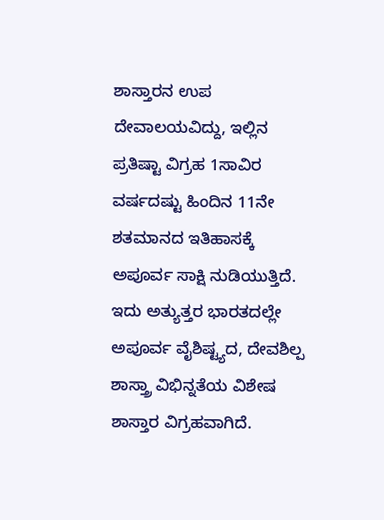ಶಾಸ್ತಾರನ ಉಪ ದೇವಾಲಯವಿದ್ದು, ಇಲ್ಲಿನ ಪ್ರತಿಷ್ಟಾ ವಿಗ್ರಹ 1ಸಾವಿರ ವರ್ಷದಷ್ಟು ಹಿಂದಿನ 11ನೇ ಶತಮಾನದ ಇತಿಹಾಸಕ್ಕೆ ಅಪೂರ್ವ ಸಾಕ್ಷಿ ನುಡಿಯುತ್ತಿದೆ. ಇದು ಅತ್ಯುತ್ತರ ಭಾರತದಲ್ಲೇ ಅಪೂರ್ವ ವೈಶಿಷ್ಟ್ಯದ, ದೇವಶಿಲ್ಪ ಶಾಸ್ತ್ರಾ ವಿಭಿನ್ನತೆಯ ವಿಶೇಷ ಶಾಸ್ತಾರ ವಿಗ್ರಹವಾಗಿದೆ.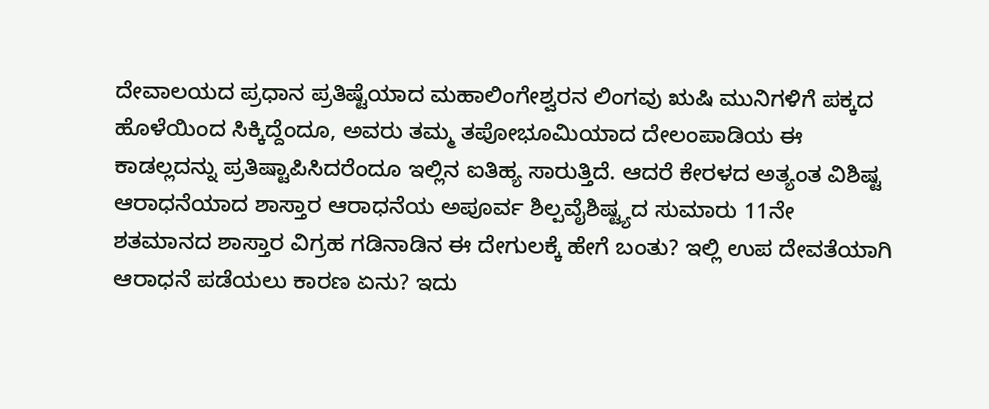ದೇವಾಲಯದ ಪ್ರಧಾನ ಪ್ರತಿಷ್ಟೆಯಾದ ಮಹಾಲಿಂಗೇಶ್ವರನ ಲಿಂಗವು ಋಷಿ ಮುನಿಗಳಿಗೆ ಪಕ್ಕದ ಹೊಳೆಯಿಂದ ಸಿಕ್ಕಿದ್ದೆಂದೂ, ಅವರು ತಮ್ಮ ತಪೋಭೂಮಿಯಾದ ದೇಲಂಪಾಡಿಯ ಈ ಕಾಡಲ್ಲದನ್ನು ಪ್ರತಿಷ್ಟಾಪಿಸಿದರೆಂದೂ ಇಲ್ಲಿನ ಐತಿಹ್ಯ ಸಾರುತ್ತಿದೆ. ಆದರೆ ಕೇರಳದ ಅತ್ಯಂತ ವಿಶಿಷ್ಟ ಆರಾಧನೆಯಾದ ಶಾಸ್ತಾರ ಆರಾಧನೆಯ ಅಪೂರ್ವ ಶಿಲ್ಪವೈಶಿಷ್ಟ್ಯದ ಸುಮಾರು 11ನೇ ಶತಮಾನದ ಶಾಸ್ತಾರ ವಿಗ್ರಹ ಗಡಿನಾಡಿನ ಈ ದೇಗುಲಕ್ಕೆ ಹೇಗೆ ಬಂತು? ಇಲ್ಲಿ ಉಪ ದೇವತೆಯಾಗಿ ಆರಾಧನೆ ಪಡೆಯಲು ಕಾರಣ ಏನು? ಇದು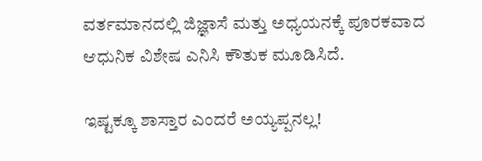ವರ್ತಮಾನದಲ್ಲಿ ಜಿಜ್ಞಾಸೆ ಮತ್ತು ಅಧ್ಯಯನಕ್ಕೆ ಪೂರಕವಾದ ಆಧುನಿಕ ವಿಶೇಷ ಎನಿಸಿ ಕೌತುಕ ಮೂಡಿಸಿದೆ.

ಇಷ್ಟಕ್ಕೂ ಶಾಸ್ತಾರ ಎಂದರೆ ಅಯ್ಯಪ್ಪನಲ್ಲ!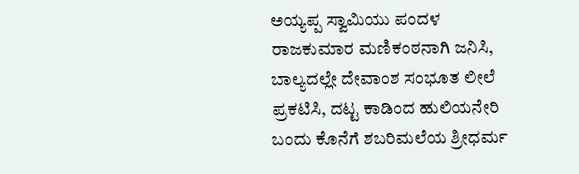ಅಯ್ಯಪ್ಪ ಸ್ವಾಮಿಯು ಪಂದಳ ರಾಜಕುಮಾರ ಮಣಿಕಂಠನಾಗಿ ಜನಿಸಿ, ಬಾಲ್ಯದಲ್ಲೇ ದೇವಾಂಶ ಸಂಭೂತ ಲೀಲೆ ಪ್ರಕಟಿಸಿ, ದಟ್ಟ ಕಾಡಿಂದ ಹುಲಿಯನೇರಿ ಬಂದು ಕೊನೆಗೆ ಶಬರಿಮಲೆಯ ಶ್ರೀಧರ್ಮ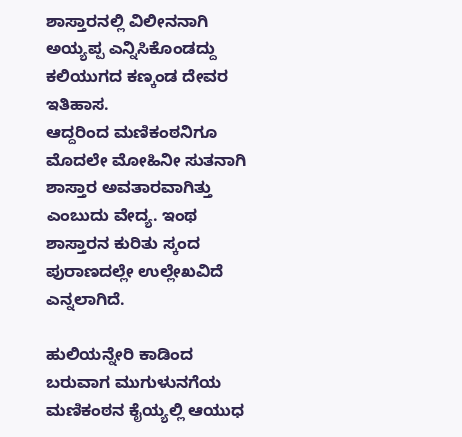ಶಾಸ್ತಾರನಲ್ಲಿ ವಿಲೀನನಾಗಿ ಅಯ್ಯಪ್ಪ ಎನ್ನಿಸಿಕೊಂಡದ್ದು ಕಲಿಯುಗದ ಕಣ್ಕಂಡ ದೇವರ ಇತಿಹಾಸ.
ಆದ್ದರಿಂದ ಮಣಿಕಂಠನಿಗೂ ಮೊದಲೇ ಮೋಹಿನೀ ಸುತನಾಗಿ ಶಾಸ್ತಾರ ಅವತಾರವಾಗಿತ್ತು ಎಂಬುದು ವೇದ್ಯ. ಇಂಥ ಶಾಸ್ತಾರನ ಕುರಿತು ಸ್ಕಂದ ಪುರಾಣದಲ್ಲೇ ಉಲ್ಲೇಖವಿದೆ ಎನ್ನಲಾಗಿದೆ.

ಹುಲಿಯನ್ನೇರಿ ಕಾಡಿಂದ ಬರುವಾಗ ಮುಗುಳುನಗೆಯ ಮಣಿಕಂಠನ ಕೈಯ್ಯಲ್ಲಿ ಆಯುಧ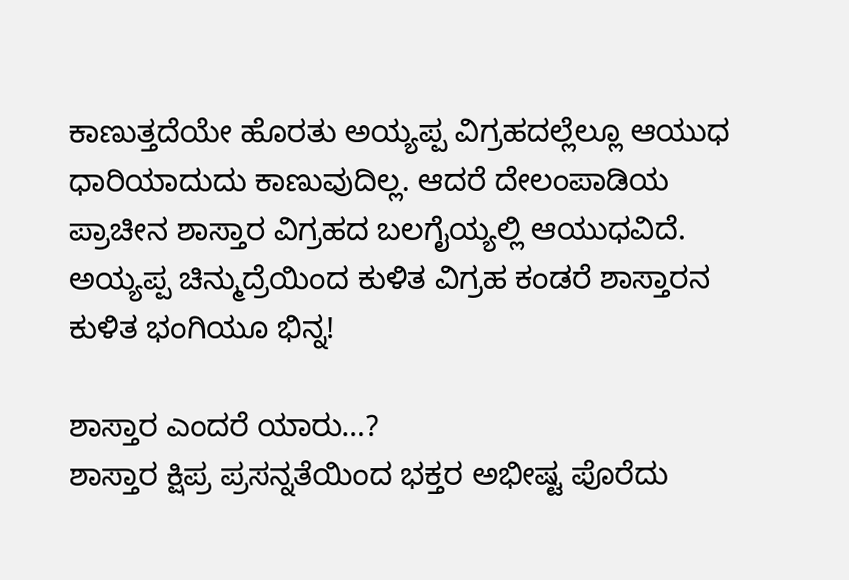ಕಾಣುತ್ತದೆಯೇ ಹೊರತು ಅಯ್ಯಪ್ಪ ವಿಗ್ರಹದಲ್ಲೆಲ್ಲೂ ಆಯುಧ ಧಾರಿಯಾದುದು ಕಾಣುವುದಿಲ್ಲ. ಆದರೆ ದೇಲಂಪಾಡಿಯ ಪ್ರಾಚೀನ ಶಾಸ್ತಾರ ವಿಗ್ರಹದ ಬಲಗೈಯ್ಯಲ್ಲಿ ಆಯುಧವಿದೆ. ಅಯ್ಯಪ್ಪ ಚಿನ್ಮುದ್ರೆಯಿಂದ ಕುಳಿತ ವಿಗ್ರಹ ಕಂಡರೆ ಶಾಸ್ತಾರನ ಕುಳಿತ ಭಂಗಿಯೂ ಭಿನ್ನ!

ಶಾಸ್ತಾರ ಎಂದರೆ ಯಾರು…?
ಶಾಸ್ತಾರ ಕ್ಷಿಪ್ರ ಪ್ರಸನ್ನತೆಯಿಂದ ಭಕ್ತರ ಅಭೀಷ್ಟ ಪೊರೆದು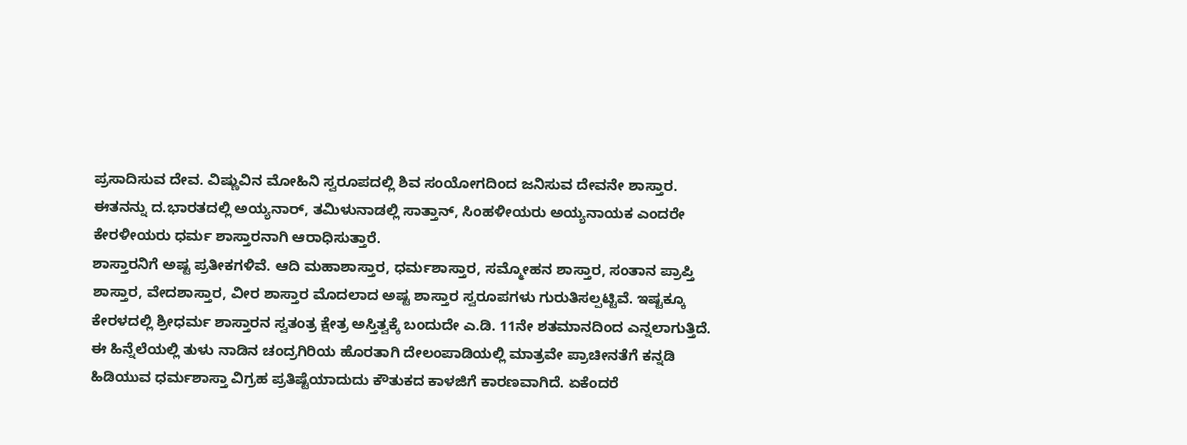ಪ್ರಸಾದಿಸುವ ದೇವ. ವಿಷ್ಣುವಿನ ಮೋಹಿನಿ ಸ್ವರೂಪದಲ್ಲಿ ಶಿವ ಸಂಯೋಗದಿಂದ ಜನಿಸುವ ದೇವನೇ ಶಾಸ್ತಾರ. ಈತನನ್ನು ದ.ಭಾರತದಲ್ಲಿ ಅಯ್ಯನಾರ್, ತಮಿಳುನಾಡಲ್ಲಿ ಸಾತ್ತಾನ್, ಸಿಂಹಳೀಯರು ಅಯ್ಯನಾಯಕ ಎಂದರೇ ಕೇರಳೀಯರು ಧರ್ಮ ಶಾಸ್ತಾರನಾಗಿ ಆರಾಧಿಸುತ್ತಾರೆ.
ಶಾಸ್ತಾರನಿಗೆ ಅಷ್ಟ ಪ್ರತೀಕಗಳಿವೆ. ಆದಿ ಮಹಾಶಾಸ್ತಾರ, ಧರ್ಮಶಾಸ್ತಾರ, ಸಮ್ಮೋಹನ ಶಾಸ್ತಾರ, ಸಂತಾನ ಪ್ರಾಪ್ತಿ ಶಾಸ್ತಾರ, ವೇದಶಾಸ್ತಾರ, ವೀರ ಶಾಸ್ತಾರ ಮೊದಲಾದ ಅಷ್ಟ ಶಾಸ್ತಾರ ಸ್ವರೂಪಗಳು ಗುರುತಿಸಲ್ಪಟ್ಟಿವೆ. ಇಷ್ಟಕ್ಕೂ ಕೇರಳದಲ್ಲಿ ಶ್ರೀಧರ್ಮ ಶಾಸ್ತಾರನ ಸ್ವತಂತ್ರ ಕ್ಷೇತ್ರ ಅಸ್ತಿತ್ವಕ್ಕೆ ಬಂದುದೇ ಎ.ಡಿ. 11ನೇ ಶತಮಾನದಿಂದ ಎನ್ನಲಾಗುತ್ತಿದೆ. ಈ ಹಿನ್ನೆಲೆಯಲ್ಲಿ ತುಳು ನಾಡಿನ ಚಂದ್ರಗಿರಿಯ ಹೊರತಾಗಿ ದೇಲಂಪಾಡಿಯಲ್ಲಿ ಮಾತ್ರವೇ ಪ್ರಾಚೀನತೆಗೆ ಕನ್ನಡಿ ಹಿಡಿಯುವ ಧರ್ಮಶಾಸ್ತಾ ವಿಗ್ರಹ ಪ್ರತಿಷ್ಟೆಯಾದುದು ಕೌತುಕದ ಕಾಳಜಿಗೆ ಕಾರಣವಾಗಿದೆ. ಏಕೆಂದರೆ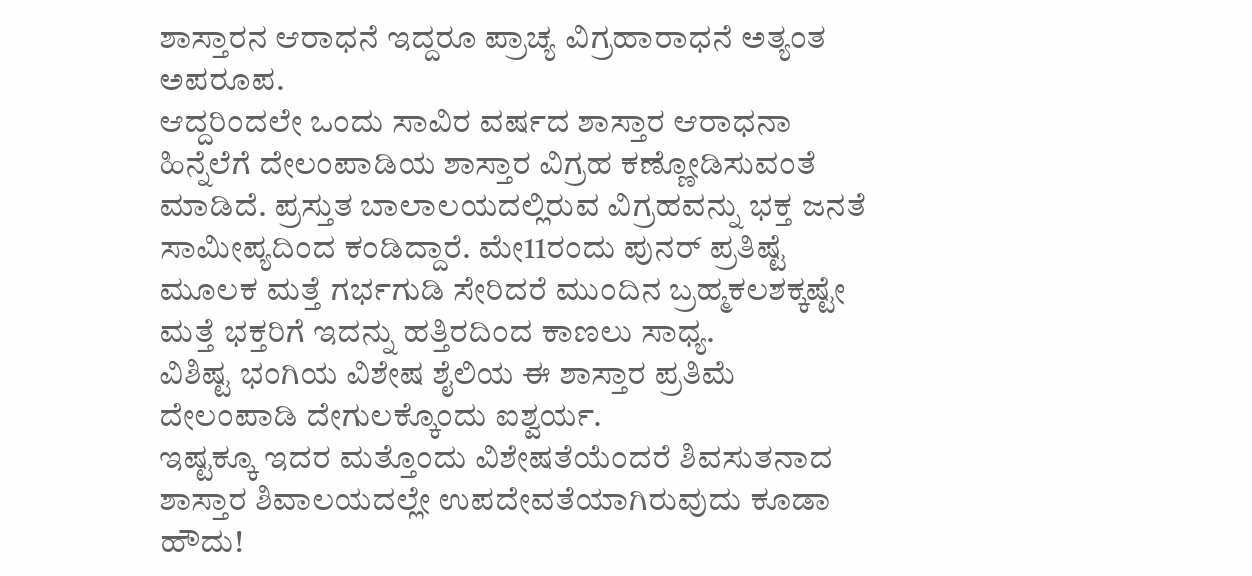ಶಾಸ್ತಾರನ ಆರಾಧನೆ ಇದ್ದರೂ ಪ್ರಾಚ್ಯ ವಿಗ್ರಹಾರಾಧನೆ ಅತ್ಯಂತ ಅಪರೂಪ.
ಆದ್ದರಿಂದಲೇ ಒಂದು ಸಾವಿರ ವರ್ಷದ ಶಾಸ್ತಾರ ಆರಾಧನಾ ಹಿನ್ನೆಲೆಗೆ ದೇಲಂಪಾಡಿಯ ಶಾಸ್ತಾರ ವಿಗ್ರಹ ಕಣ್ಣೋಡಿಸುವಂತೆ ಮಾಡಿದೆ. ಪ್ರಸ್ತುತ ಬಾಲಾಲಯದಲ್ಲಿರುವ ವಿಗ್ರಹವನ್ನು ಭಕ್ತ ಜನತೆ ಸಾಮೀಪ್ಯದಿಂದ ಕಂಡಿದ್ದಾರೆ. ಮೇ11ರಂದು ಪುನರ್ ಪ್ರತಿಷ್ಟೆ ಮೂಲಕ ಮತ್ತೆ ಗರ್ಭಗುಡಿ ಸೇರಿದರೆ ಮುಂದಿನ ಬ್ರಹ್ಮಕಲಶಕ್ಕಷ್ಟೇ ಮತ್ತೆ ಭಕ್ತರಿಗೆ ಇದನ್ನು ಹತ್ತಿರದಿಂದ ಕಾಣಲು ಸಾಧ್ಯ.
ವಿಶಿಷ್ಟ ಭಂಗಿಯ ವಿಶೇಷ ಶೈಲಿಯ ಈ ಶಾಸ್ತಾರ ಪ್ರತಿಮೆ ದೇಲಂಪಾಡಿ ದೇಗುಲಕ್ಕೊಂದು ಐಶ್ವರ್ಯ.
ಇಷ್ಟಕ್ಕೂ ಇದರ ಮತ್ತೊಂದು ವಿಶೇಷತೆಯೆಂದರೆ ಶಿವಸುತನಾದ ಶಾಸ್ತಾರ ಶಿವಾಲಯದಲ್ಲೇ ಉಪದೇವತೆಯಾಗಿರುವುದು ಕೂಡಾ ಹೌದು!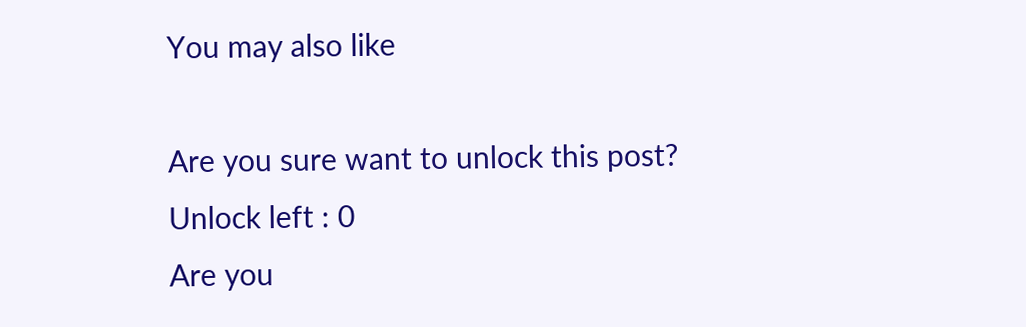You may also like

Are you sure want to unlock this post?
Unlock left : 0
Are you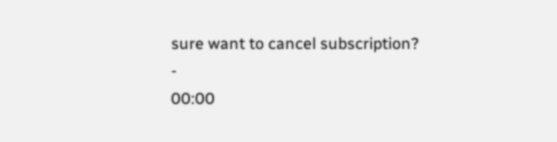sure want to cancel subscription?
-
00:00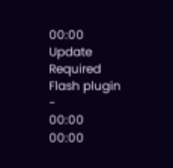00:00
Update Required Flash plugin
-
00:00
00:00